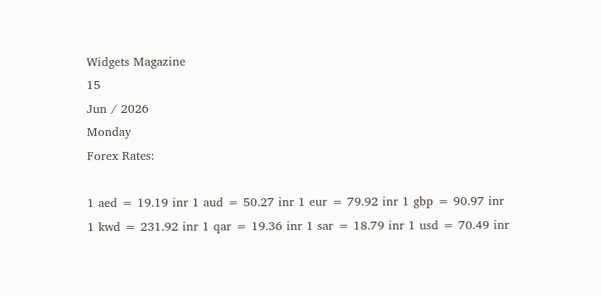Widgets Magazine
15
Jun / 2026
Monday
Forex Rates:

1 aed = 19.19 inr 1 aud = 50.27 inr 1 eur = 79.92 inr 1 gbp = 90.97 inr 1 kwd = 231.92 inr 1 qar = 19.36 inr 1 sar = 18.79 inr 1 usd = 70.49 inr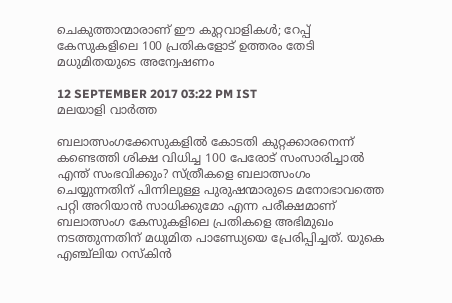ചെകുത്താന്മാരാണ് ഈ കുറ്റവാളികള്‍; റേപ്പ് കേസുകളിലെ 100 പ്രതികളോട് ഉത്തരം തേടി മധുമിതയുടെ അന്വേഷണം

12 SEPTEMBER 2017 03:22 PM IST
മലയാളി വാര്‍ത്ത

ബലാത്സംഗക്കേസുകളില്‍ കോടതി കുറ്റക്കാരനെന്ന് കണ്ടെത്തി ശിക്ഷ വിധിച്ച 100 പേരോട് സംസാരിച്ചാല്‍ എന്ത് സംഭവിക്കും? സ്ത്രീകളെ ബലാത്സംഗം ചെയ്യുന്നതിന് പിന്നിലുള്ള പുരുഷന്മാരുടെ മനോഭാവത്തെ പറ്റി അറിയാന്‍ സാധിക്കുമോ എന്ന പരീക്ഷമാണ് ബലാത്സംഗ കേസുകളിലെ പ്രതികളെ അഭിമുഖം നടത്തുന്നതിന് മധുമിത പാണ്ഡ്യേയെ പ്രേരിപ്പിച്ചത്. യുകെ എഞ്ച്ലിയ റസ്കിന്‍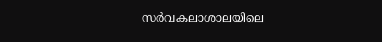സര്‍വകലാശാലയിലെ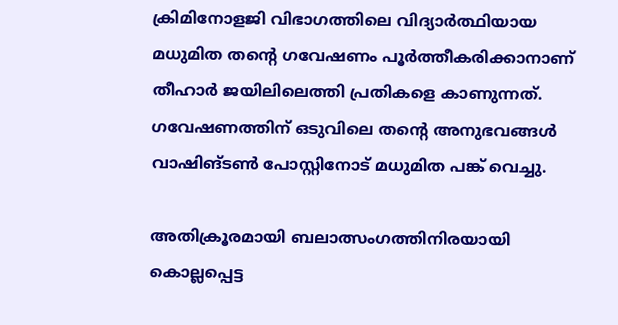ക്രിമിനോളജി വിഭാഗത്തിലെ വിദ്യാര്‍ത്ഥിയായ മധുമിത തന്റെ ഗവേഷണം പൂര്‍ത്തീകരിക്കാനാണ് തീഹാര്‍ ജയിലിലെത്തി പ്രതികളെ കാണുന്നത്. ഗവേഷണത്തിന് ഒടുവിലെ തന്റെ അനുഭവങ്ങള്‍ വാഷിങ്ടണ്‍ പോസ്റ്റിനോട് മധുമിത പങ്ക് വെച്ചു.

അതിക്രൂരമായി ബലാത്സംഗത്തിനിരയായി കൊല്ലപ്പെട്ട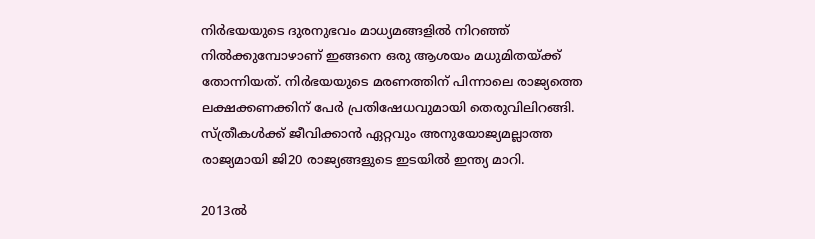നിര്‍ഭയയുടെ ദുരനുഭവം മാധ്യമങ്ങളില്‍ നിറഞ്ഞ് നില്‍ക്കുമ്പോഴാണ് ഇങ്ങനെ ഒരു ആശയം മധുമിതയ്ക്ക് തോന്നിയത്. നിര്‍ഭയയുടെ മരണത്തിന് പിന്നാലെ രാജ്യത്തെ ലക്ഷക്കണക്കിന് പേര്‍ പ്രതിഷേധവുമായി തെരുവിലിറങ്ങി. സ്ത്രീകള്‍ക്ക് ജീവിക്കാന്‍ ഏറ്റവും അനുയോജ്യമല്ലാത്ത രാജ്യമായി ജി20 രാജ്യങ്ങളുടെ ഇടയില്‍ ഇന്ത്യ മാറി.

2013ല്‍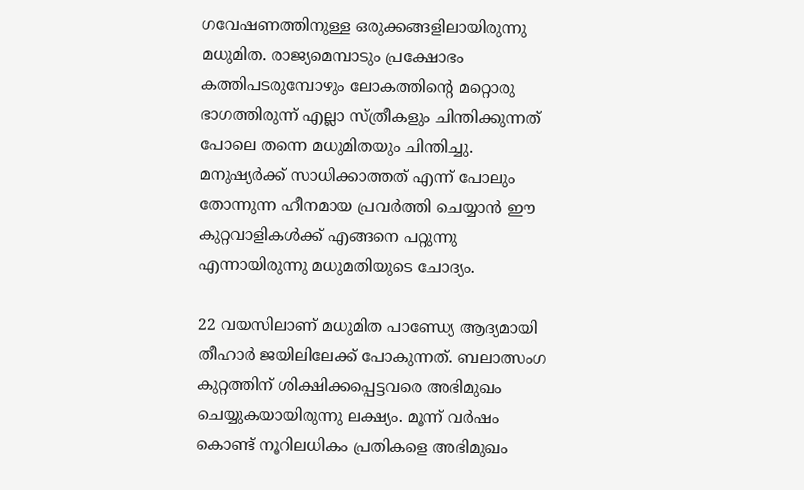ഗവേഷണത്തിനുള്ള ഒരുക്കങ്ങളിലായിരുന്നു മധുമിത. രാജ്യമെമ്പാടും പ്രക്ഷോഭം കത്തിപടരുമ്പോഴും ലോകത്തിന്റെ മറ്റൊരു ഭാഗത്തിരുന്ന് എല്ലാ സ്ത്രീകളും ചിന്തിക്കുന്നത് പോലെ തന്നെ മധുമിതയും ചിന്തിച്ചു. മനുഷ്യര്‍ക്ക് സാധിക്കാത്തത് എന്ന് പോലും തോന്നുന്ന ഹീനമായ പ്രവര്‍ത്തി ചെയ്യാന്‍ ഈ കുറ്റവാളികള്‍ക്ക് എങ്ങനെ പറ്റുന്നു എന്നായിരുന്നു മധുമതിയുടെ ചോദ്യം.

22 വയസിലാണ് മധുമിത പാണ്ഡ്യേ ആദ്യമായി തീഹാര്‍ ജയിലിലേക്ക് പോകുന്നത്. ബലാത്സംഗ കുറ്റത്തിന് ശിക്ഷിക്കപ്പെട്ടവരെ അഭിമുഖം ചെയ്യുകയായിരുന്നു ലക്ഷ്യം. മൂന്ന് വര്‍ഷം കൊണ്ട് നൂറിലധികം പ്രതികളെ അഭിമുഖം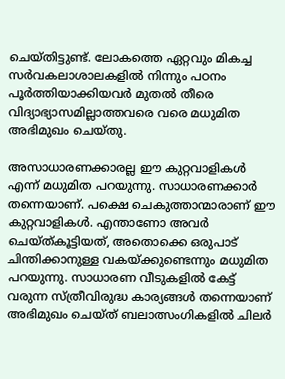ചെയ്തിട്ടുണ്ട്. ലോകത്തെ ഏറ്റവും മികച്ച സര്‍വകലാശാലകളില്‍ നിന്നും പഠനം പൂര്‍ത്തിയാക്കിയവര്‍ മുതല്‍ തീരെ വിദ്യാഭ്യാസമില്ലാത്തവരെ വരെ മധുമിത അഭിമുഖം ചെയ്തു.

അസാധാരണക്കാരല്ല ഈ കുറ്റവാളികള്‍ എന്ന് മധുമിത പറയുന്നു. സാധാരണക്കാര്‍ തന്നെയാണ്. പക്ഷെ ചെകുത്താന്മാരാണ് ഈ കുറ്റവാളികള്‍. എന്താണോ അവര്‍ ചെയ്ത്കൂട്ടിയത്, അതൊക്കെ ഒരുപാട് ചിന്തിക്കാനുള്ള വകയ്ക്കുണ്ടെന്നും മധുമിത പറയുന്നു. സാധാരണ വീടുകളില്‍ കേട്ട് വരുന്ന സ്ത്രീവിരുദ്ധ കാര്യങ്ങള്‍ തന്നെയാണ് അഭിമുഖം ചെയ്ത് ബലാത്സംഗികളില്‍ ചിലര്‍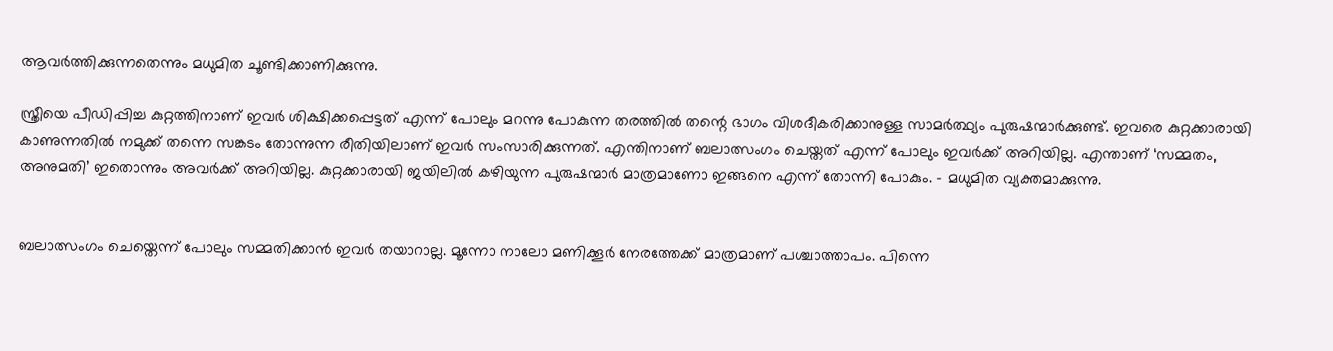ആവര്‍ത്തിക്കുന്നതെന്നും മധുമിത ചൂണ്ടിക്കാണിക്കുന്നു.

സ്ത്രീയെ പീഡിപ്പിച്ച കുറ്റത്തിനാണ് ഇവര്‍ ശിക്ഷിക്കപ്പെട്ടത് എന്ന് പോലും മറന്നു പോകുന്ന തരത്തില്‍ തന്റെ ഭാഗം വിശദീകരിക്കാനുള്ള സാമര്‍ത്ഥ്യം പുരുഷന്മാര്‍ക്കുണ്ട്. ഇവരെ കുറ്റക്കാരായി കാണുന്നതില്‍ നമുക്ക് തന്നെ സങ്കടം തോന്നുന്ന രീതിയിലാണ് ഇവര്‍ സംസാരിക്കുന്നത്. എന്തിനാണ് ബലാത്സംഗം ചെയ്തത് എന്ന് പോലും ഇവര്‍ക്ക് അറിയില്ല. എന്താണ് ‘സമ്മതം, അനുമതി’ ഇതൊന്നും അവര്‍ക്ക് അറിയില്ല. കുറ്റക്കാരായി ജയിലില്‍ കഴിയുന്ന പുരുഷന്മാര്‍ മാത്രമാണോ ഇങ്ങനെ എന്ന് തോന്നി പോകും. - മധുമിത വ്യക്തമാക്കുന്നു.


ബലാത്സംഗം ചെയ്തെന്ന് പോലും സമ്മതിക്കാന്‍ ഇവര്‍ തയാറാല്ല. മൂന്നോ നാലോ മണിക്കൂര്‍ നേരത്തേക്ക് മാത്രമാണ് പശ്ചാത്താപം. പിന്നെ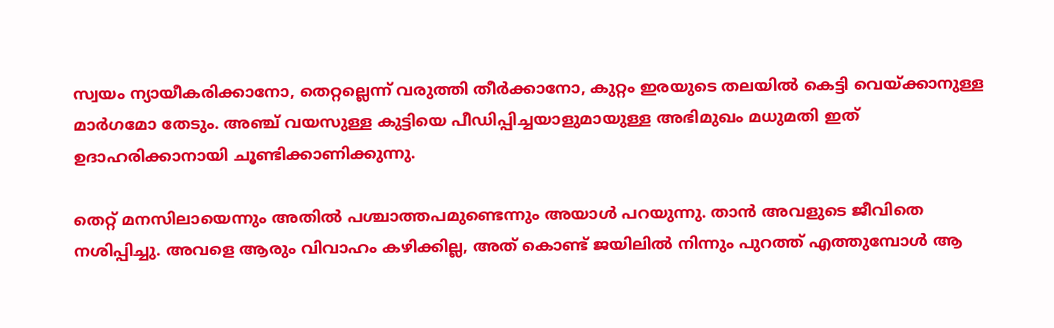സ്വയം ന്യായീകരിക്കാനോ, തെറ്റല്ലെന്ന് വരുത്തി തീര്‍ക്കാനോ, കുറ്റം ഇരയുടെ തലയില്‍ കെട്ടി വെയ്ക്കാനുള്ള മാര്‍ഗമോ തേടും. അഞ്ച് വയസുള്ള കുട്ടിയെ പീഡിപ്പിച്ചയാളുമായുള്ള അഭിമുഖം മധുമതി ഇത് ഉദാഹരിക്കാനായി ചൂണ്ടിക്കാണിക്കുന്നു.

തെറ്റ് മനസിലായെന്നും അതില്‍ പശ്ചാത്തപമുണ്ടെന്നും അയാള്‍ പറയുന്നു. താന്‍ അവളുടെ ജീവിതെ നശിപ്പിച്ചു. അവളെ ആരും വിവാഹം കഴിക്കില്ല, അത് കൊണ്ട് ജയിലില്‍ നിന്നും പുറത്ത് എത്തുമ്പോള്‍ ആ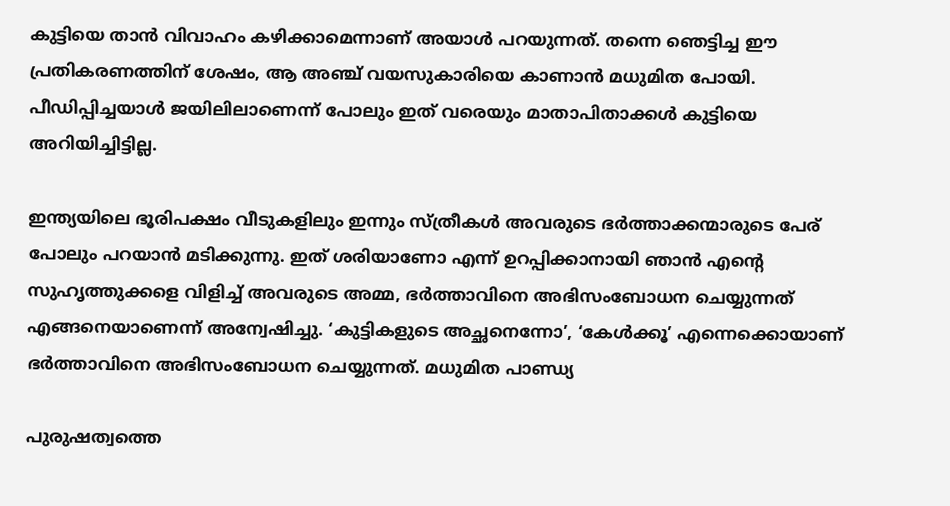കുട്ടിയെ താന്‍ വിവാഹം കഴിക്കാമെന്നാണ് അയാള്‍ പറയുന്നത്. തന്നെ ഞെട്ടിച്ച ഈ പ്രതികരണത്തിന് ശേഷം, ആ അഞ്ച് വയസുകാരിയെ കാണാന്‍ മധുമിത പോയി. പീഡിപ്പിച്ചയാള്‍ ജയിലിലാണെന്ന് പോലും ഇത് വരെയും മാതാപിതാക്കള്‍ കുട്ടിയെ അറിയിച്ചിട്ടില്ല.

ഇന്ത്യയിലെ ഭൂരിപക്ഷം വീടുകളിലും ഇന്നും സ്ത്രീകള്‍ അവരുടെ ഭര്‍ത്താക്കന്മാരുടെ പേര് പോലും പറയാന്‍ മടിക്കുന്നു. ഇത് ശരിയാണോ എന്ന് ഉറപ്പിക്കാനായി ഞാന്‍ എന്റെ സുഹൃത്തുക്കളെ വിളിച്ച് അവരുടെ അമ്മ, ഭര്‍ത്താവിനെ അഭിസംബോധന ചെയ്യുന്നത് എങ്ങനെയാണെന്ന് അന്വേഷിച്ചു. ‘കുട്ടികളുടെ അച്ഛനെന്നോ’, ‘കേള്‍ക്കൂ’ എന്നെക്കൊയാണ് ഭര്‍ത്താവിനെ അഭിസംബോധന ചെയ്യുന്നത്. മധുമിത പാണ്ഡ്യ

പുരുഷത്വത്തെ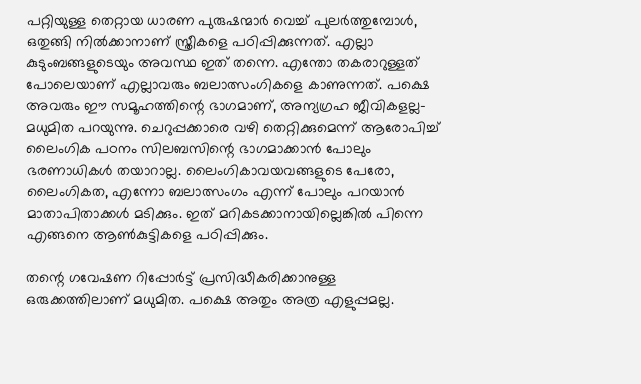പറ്റിയുള്ള തെറ്റായ ധാരണ പുരുഷന്മാര്‍ വെച്ച് പുലര്‍ത്തുമ്പോള്‍, ഒതുങ്ങി നില്‍ക്കാനാണ് സ്ത്രീകളെ പഠിപ്പിക്കുന്നത്. എല്ലാ കുടുംബങ്ങളുടെയും അവസ്ഥ ഇത് തന്നെ. എന്തോ തകരാറുള്ളത് പോലെയാണ് എല്ലാവരും ബലാത്സംഗികളെ കാണുന്നത്. പക്ഷെ അവരും ഈ സമൂഹത്തിന്റെ ഭാഗമാണ്, അന്യഗ്രഹ ജീവികളല്ല- മധുമിത പറയുന്നു. ചെറുപ്പക്കാരെ വഴി തെറ്റിക്കുമെന്ന് ആരോപിച്ച് ലൈംഗിക പഠനം സിലബസിന്റെ ഭാഗമാക്കാന്‍ പോലും ഭരണാധികള്‍ തയാറാല്ല. ലൈംഗികാവയവങ്ങളുടെ പേരോ, ലൈംഗികത, എന്നോ ബലാത്സംഗം എന്ന് പോലും പറയാന്‍ മാതാപിതാക്കള്‍ മടിക്കും. ഇത് മറികടക്കാനായില്ലെങ്കില്‍ പിന്നെ എങ്ങനെ ആണ്‍കുട്ടികളെ പഠിപ്പിക്കും.

തന്റെ ഗവേഷണ റിപ്പോര്‍ട്ട് പ്രസിദ്ധീകരിക്കാനുള്ള ഒരുക്കത്തിലാണ് മധുമിത. പക്ഷെ അതും അത്ര എളുപ്പമല്ല.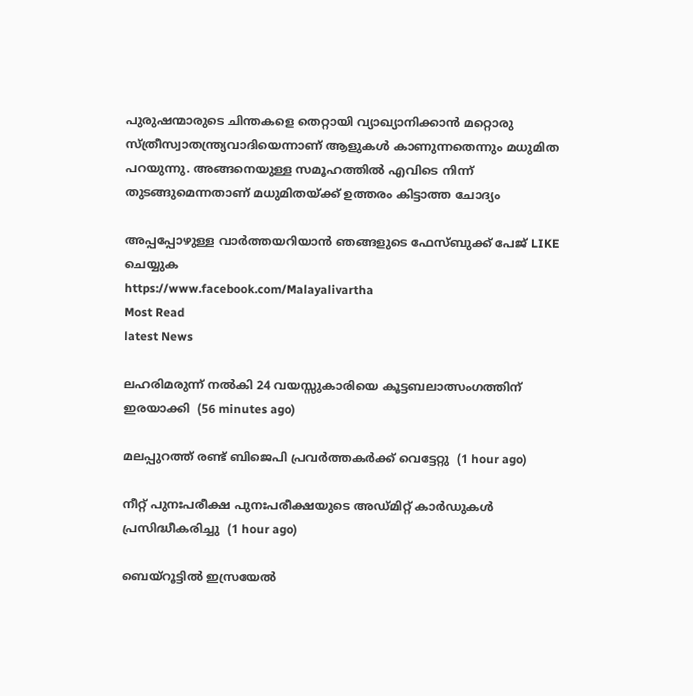പുരുഷന്മാരുടെ ചിന്തകളെ തെറ്റായി വ്യാഖ്യാനിക്കാന്‍ മറ്റൊരു സ്‌ത്രീസ്വാതന്ത്ര്യവാദിയെന്നാണ് ആളുകള്‍ കാണുന്നതെന്നും മധുമിത പറയുന്നു. അങ്ങനെയുള്ള സമൂഹത്തില്‍ എവിടെ നിന്ന് തുടങ്ങുമെന്നതാണ് മധുമിതയ്ക്ക് ഉത്തരം കിട്ടാത്ത ചോദ്യം

അപ്പപ്പോഴുള്ള വാര്‍ത്തയറിയാന്‍ ഞങ്ങളുടെ ഫേസ്‌ബുക്ക്‌ പേജ് LIKE ചെയ്യുക
https://www.facebook.com/Malayalivartha
Most Read
latest News

ലഹരിമരുന്ന് നല്‍കി 24 വയസ്സുകാരിയെ കൂട്ടബലാത്സംഗത്തിന് ഇരയാക്കി  (56 minutes ago)

മലപ്പുറത്ത് രണ്ട് ബിജെപി പ്രവര്‍ത്തകര്‍ക്ക് വെട്ടേറ്റു  (1 hour ago)

നീറ്റ് പുനഃപരീക്ഷ പുനഃപരീക്ഷയുടെ അഡ്മിറ്റ് കാര്‍ഡുകള്‍ പ്രസിദ്ധീകരിച്ചു  (1 hour ago)

ബെയ്‌റൂട്ടില്‍ ഇസ്രയേല്‍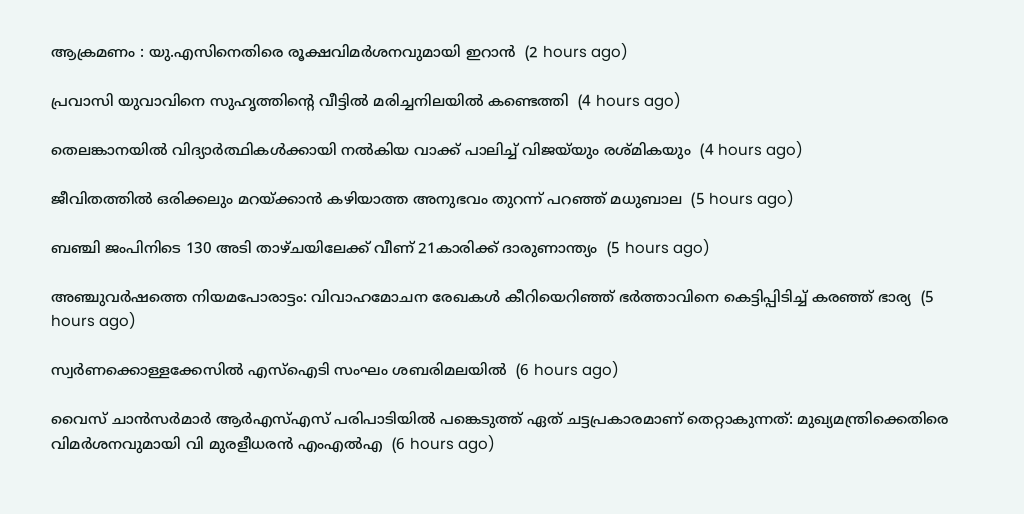ആക്രമണം : യു.എസിനെതിരെ രൂക്ഷവിമര്‍ശനവുമായി ഇറാന്‍  (2 hours ago)

പ്രവാസി യുവാവിനെ സുഹൃത്തിന്റെ വീട്ടില്‍ മരിച്ചനിലയില്‍ കണ്ടെത്തി  (4 hours ago)

തെലങ്കാനയില്‍ വിദ്യാര്‍ത്ഥികള്‍ക്കായി നല്‍കിയ വാക്ക് പാലിച്ച് വിജയ്‌യും രശ്മികയും  (4 hours ago)

ജീവിതത്തില്‍ ഒരിക്കലും മറയ്ക്കാന്‍ കഴിയാത്ത അനുഭവം തുറന്ന് പറഞ്ഞ് മധുബാല  (5 hours ago)

ബഞ്ചി ജംപിനിടെ 130 അടി താഴ്ചയിലേക്ക് വീണ് 21കാരിക്ക് ദാരുണാന്ത്യം  (5 hours ago)

അഞ്ചുവര്‍ഷത്തെ നിയമപോരാട്ടം: വിവാഹമോചന രേഖകള്‍ കീറിയെറിഞ്ഞ് ഭര്‍ത്താവിനെ കെട്ടിപ്പിടിച്ച് കരഞ്ഞ് ഭാര്യ  (5 hours ago)

സ്വര്‍ണക്കൊള്ളക്കേസില്‍ എസ്‌ഐടി സംഘം ശബരിമലയില്‍  (6 hours ago)

വൈസ് ചാന്‍സര്‍മാര്‍ ആര്‍എസ്എസ് പരിപാടിയില്‍ പങ്കെടുത്ത് ഏത് ചട്ടപ്രകാരമാണ് തെറ്റാകുന്നത്: മുഖ്യമന്ത്രിക്കെതിരെ വിമര്‍ശനവുമായി വി മുരളീധരന്‍ എംഎല്‍എ  (6 hours ago)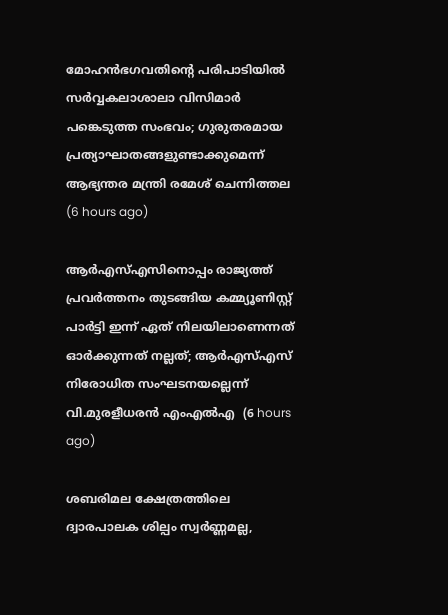മോഹന്‍ഭഗവതിന്റെ പരിപാടിയില്‍ സര്‍വ്വകലാശാലാ വിസിമാര്‍ പങ്കെടുത്ത സംഭവം; ഗുരുതരമായ പ്രത്യാഘാതങ്ങളുണ്ടാക്കുമെന്ന് ആഭ്യന്തര മന്ത്രി രമേശ് ചെന്നിത്തല  (6 hours ago)

ആര്‍എസ്എസിനൊപ്പം രാജ്യത്ത് പ്രവർത്തനം തുടങ്ങിയ കമ്മ്യൂണിസ്റ്റ് പാർട്ടി ഇന്ന് ഏത് നിലയിലാണെന്നത് ഓർക്കുന്നത് നല്ലത്; ആര്‍എസ്എസ് നിരോധിത സംഘടനയല്ലെന്ന് വി.മുരളീധരന്‍ എംഎല്‍എ  (6 hours ago)

ശബരിമല ക്ഷേത്രത്തിലെ ദ്വാരപാലക ശില്പം സ്വർണ്ണമല്ല,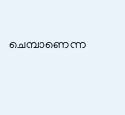ചെമ്പാണെന്ന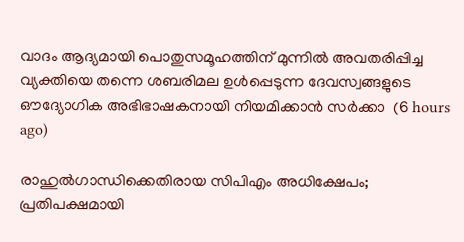വാദം ആദ്യമായി പൊതുസമൂഹത്തിന് മുന്നിൽ അവതരിപ്പിച്ച വ്യക്തിയെ തന്നെ ശബരിമല ഉൾപ്പെടുന്ന ദേവസ്വങ്ങളുടെ ഔദ്യോഗിക അഭിഭാഷകനായി നിയമിക്കാൻ സർക്കാ  (6 hours ago)

രാഹുൽഗാന്ധിക്കെതിരായ സിപിഎം അധിക്ഷേപം; പ്രതിപക്ഷമായി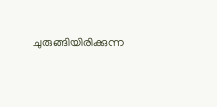ചുരുങ്ങിയിരിക്കുന്ന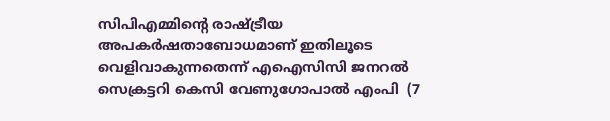സിപിഎമ്മിൻ്റെ രാഷ്ട്രീയ അപകർഷതാബോധമാണ് ഇതിലൂടെ വെളിവാകുന്നതെന്ന് എഐസിസി ജനറൽ സെക്രട്ടറി കെസി വേണുഗോപാൽ എംപി  (7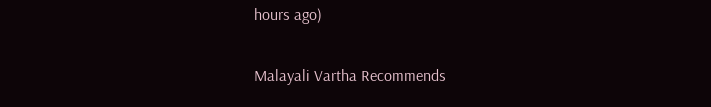hours ago)

Malayali Vartha Recommends